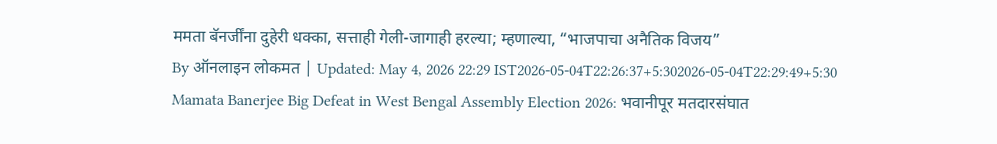ममता बॅनर्जींना दुहेरी धक्का, सत्ताही गेली-जागाही हरल्या; म्हणाल्या, “भाजपाचा अनैतिक विजय”
By ऑनलाइन लोकमत | Updated: May 4, 2026 22:29 IST2026-05-04T22:26:37+5:302026-05-04T22:29:49+5:30
Mamata Banerjee Big Defeat in West Bengal Assembly Election 2026: भवानीपूर मतदारसंघात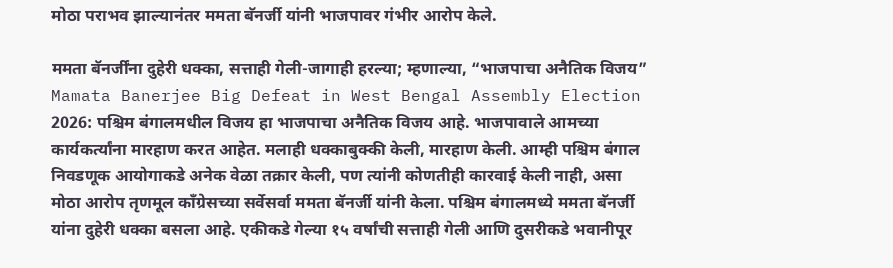मोठा पराभव झाल्यानंतर ममता बॅनर्जी यांनी भाजपावर गंभीर आरोप केले.

ममता बॅनर्जींना दुहेरी धक्का, सत्ताही गेली-जागाही हरल्या; म्हणाल्या, “भाजपाचा अनैतिक विजय”
Mamata Banerjee Big Defeat in West Bengal Assembly Election 2026: पश्चिम बंगालमधील विजय हा भाजपाचा अनैतिक विजय आहे. भाजपावाले आमच्या कार्यकर्त्यांना मारहाण करत आहेत. मलाही धक्काबुक्की केली, मारहाण केली. आम्ही पश्चिम बंगाल निवडणूक आयोगाकडे अनेक वेळा तक्रार केली, पण त्यांनी कोणतीही कारवाई केली नाही, असा मोठा आरोप तृणमूल काँग्रेसच्या सर्वेसर्वा ममता बॅनर्जी यांनी केला. पश्चिम बंगालमध्ये ममता बॅनर्जी यांना दुहेरी धक्का बसला आहे. एकीकडे गेल्या १५ वर्षांची सत्ताही गेली आणि दुसरीकडे भवानीपूर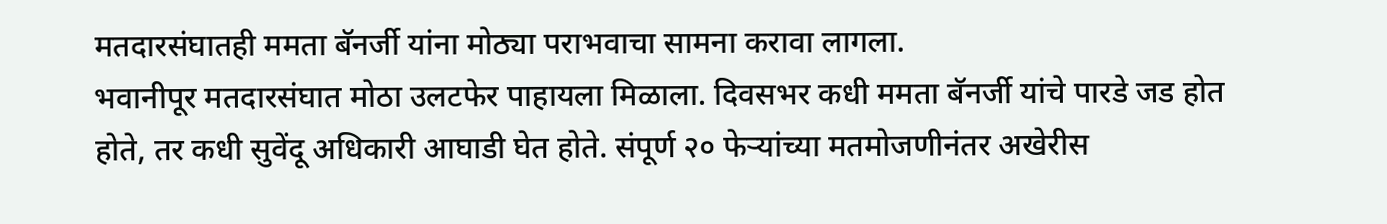मतदारसंघातही ममता बॅनर्जी यांना मोठ्या पराभवाचा सामना करावा लागला.
भवानीपूर मतदारसंघात मोठा उलटफेर पाहायला मिळाला. दिवसभर कधी ममता बॅनर्जी यांचे पारडे जड होत होते, तर कधी सुवेंदू अधिकारी आघाडी घेत होते. संपूर्ण २० फेऱ्यांच्या मतमोजणीनंतर अखेरीस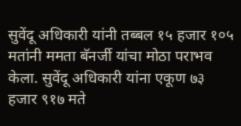सुवेंदू अधिकारी यांनी तब्बल १५ हजार १०५ मतांनी ममता बॅनर्जी यांचा मोठा पराभव केला. सुवेंदू अधिकारी यांना एकूण ७३ हजार ९१७ मते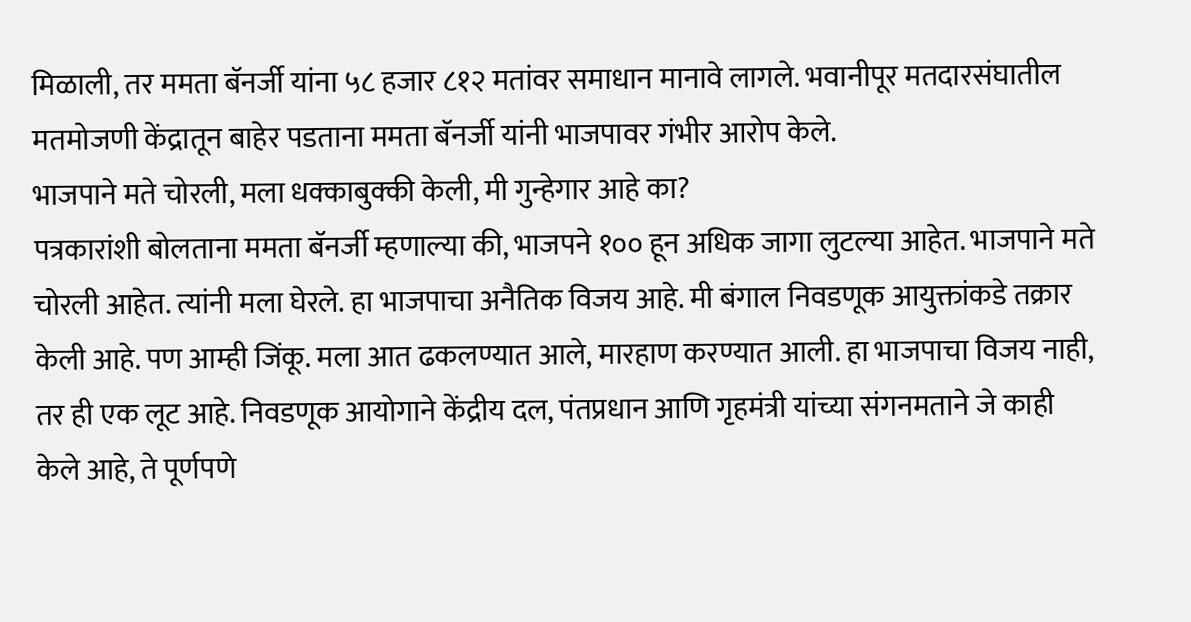मिळाली, तर ममता बॅनर्जी यांना ५८ हजार ८१२ मतांवर समाधान मानावे लागले. भवानीपूर मतदारसंघातील मतमोजणी केंद्रातून बाहेर पडताना ममता बॅनर्जी यांनी भाजपावर गंभीर आरोप केले.
भाजपाने मते चोरली, मला धक्काबुक्की केली, मी गुन्हेगार आहे का?
पत्रकारांशी बोलताना ममता बॅनर्जी म्हणाल्या की, भाजपने १०० हून अधिक जागा लुटल्या आहेत. भाजपाने मते चोरली आहेत. त्यांनी मला घेरले. हा भाजपाचा अनैतिक विजय आहे. मी बंगाल निवडणूक आयुक्तांकडे तक्रार केली आहे. पण आम्ही जिंकू. मला आत ढकलण्यात आले, मारहाण करण्यात आली. हा भाजपाचा विजय नाही, तर ही एक लूट आहे. निवडणूक आयोगाने केंद्रीय दल, पंतप्रधान आणि गृहमंत्री यांच्या संगनमताने जे काही केले आहे, ते पूर्णपणे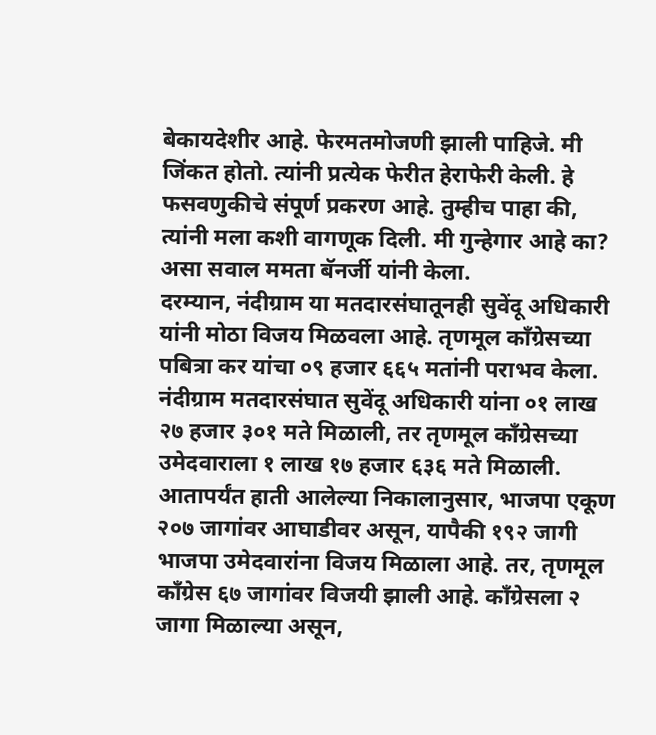बेकायदेशीर आहे. फेरमतमोजणी झाली पाहिजे. मी जिंकत होतो. त्यांनी प्रत्येक फेरीत हेराफेरी केली. हे फसवणुकीचे संपूर्ण प्रकरण आहे. तुम्हीच पाहा की, त्यांनी मला कशी वागणूक दिली. मी गुन्हेगार आहे का? असा सवाल ममता बॅनर्जी यांनी केला.
दरम्यान, नंदीग्राम या मतदारसंघातूनही सुवेंदू अधिकारी यांनी मोठा विजय मिळवला आहे. तृणमूल काँग्रेसच्या पबित्रा कर यांचा ०९ हजार ६६५ मतांनी पराभव केला. नंदीग्राम मतदारसंघात सुवेंदू अधिकारी यांना ०१ लाख २७ हजार ३०१ मते मिळाली, तर तृणमूल काँग्रेसच्या उमेदवाराला १ लाख १७ हजार ६३६ मते मिळाली. आतापर्यंत हाती आलेल्या निकालानुसार, भाजपा एकूण २०७ जागांवर आघाडीवर असून, यापैकी १९२ जागी भाजपा उमेदवारांना विजय मिळाला आहे. तर, तृणमूल काँग्रेस ६७ जागांवर विजयी झाली आहे. काँग्रेसला २ जागा मिळाल्या असून,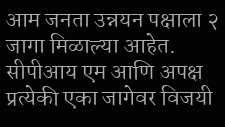आम जनता उन्नयन पक्षाला २ जागा मिळाल्या आहेत. सीपीआय एम आणि अपक्ष प्रत्येकी एका जागेवर विजयी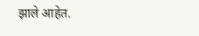झाले आहेत.